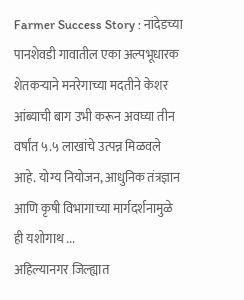Farmer Success Story : नांदेडच्या पानशेवडी गावातील एका अल्पभूधारक शेतकऱ्याने मनरेगाच्या मदतीने केशर आंब्याची बाग उभी करून अवघ्या तीन वर्षांत ५.५ लाखांचे उत्पन्न मिळवले आहे. योग्य नियोजन, आधुनिक तंत्रज्ञान आणि कृषी विभागाच्या मार्गदर्शनामुळे ही यशोगाथ ...
अहिल्यानगर जिल्ह्यात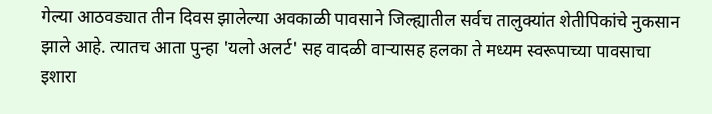गेल्या आठवड्यात तीन दिवस झालेल्या अवकाळी पावसाने जिल्ह्यातील सर्वच तालुक्यांत शेतीपिकांचे नुकसान झाले आहे. त्यातच आता पुन्हा 'यलो अलर्ट' सह वादळी वाऱ्यासह हलका ते मध्यम स्वरूपाच्या पावसाचा इशारा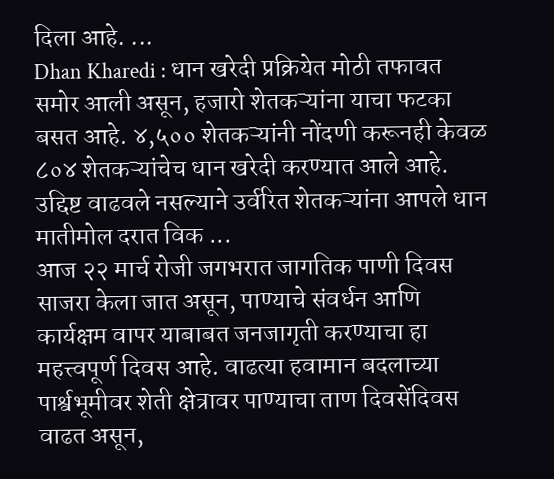दिला आहे. ...
Dhan Kharedi : धान खरेदी प्रक्रियेत मोठी तफावत समोर आली असून, हजारो शेतकऱ्यांना याचा फटका बसत आहे. ४,५०० शेतकऱ्यांनी नोंदणी करूनही केवळ ८०४ शेतकऱ्यांचेच धान खरेदी करण्यात आले आहे. उद्दिष्ट वाढवले नसल्याने उर्वरित शेतकऱ्यांना आपले धान मातीमोल दरात विक ...
आज २२ मार्च रोजी जगभरात जागतिक पाणी दिवस साजरा केला जात असून, पाण्याचे संवर्धन आणि कार्यक्षम वापर याबाबत जनजागृती करण्याचा हा महत्त्वपूर्ण दिवस आहे. वाढत्या हवामान बदलाच्या पार्श्वभूमीवर शेती क्षेत्रावर पाण्याचा ताण दिवसेंदिवस वाढत असून,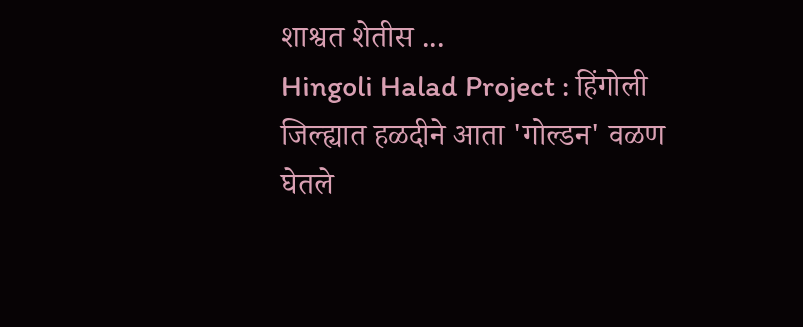शाश्वत शेतीस ...
Hingoli Halad Project : हिंगोली जिल्ह्यात हळदीने आता 'गोल्डन' वळण घेतले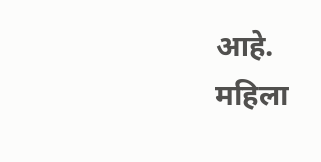आहे. महिला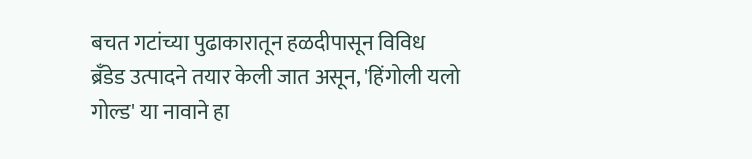बचत गटांच्या पुढाकारातून हळदीपासून विविध ब्रँडेड उत्पादने तयार केली जात असून, 'हिंगोली यलो गोल्ड' या नावाने हा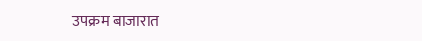उपक्रम बाजारात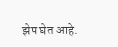झेप घेत आहे.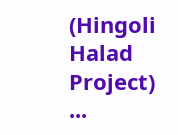(Hingoli Halad Project) ...